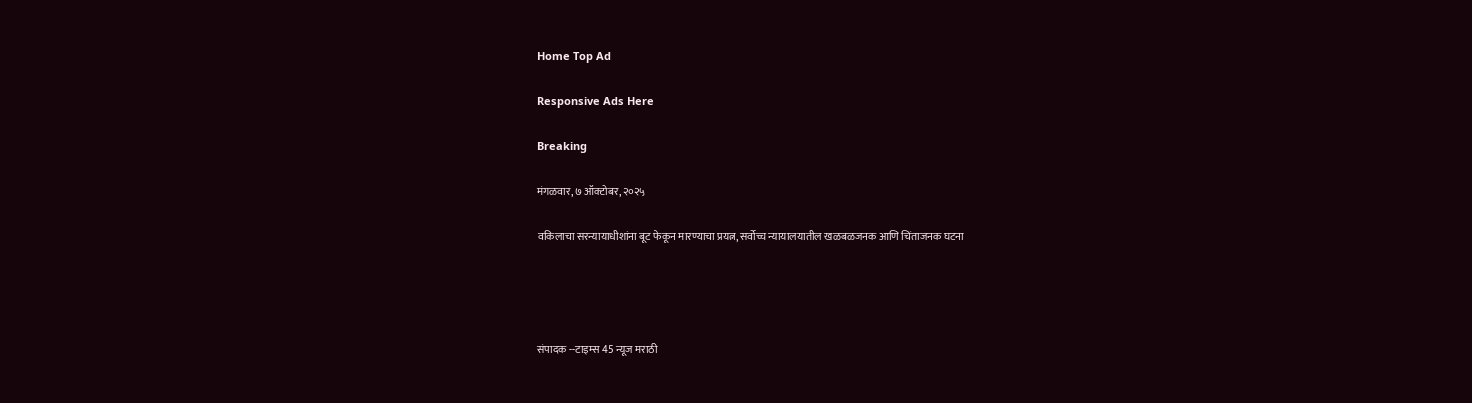Home Top Ad

Responsive Ads Here

Breaking

मंगळवार, ७ ऑक्टोबर, २०२५

वकिलाचा सरन्यायाधीशांना बूट फेकून मारण्याचा प्रयत्न, सर्वोच्च न्यायालयातील खळबळजनक आणि चिंताजनक घटना




संपादक --टाइम्स 45 न्यूज मराठी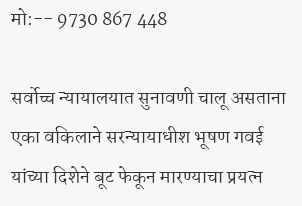मो:-- 9730 867 448

सर्वोच्च न्यायालयात सुनावणी चालू असताना एका वकिलाने सरन्यायाधीश भूषण गवई यांच्या दिशेने बूट फेकून मारण्याचा प्रयत्न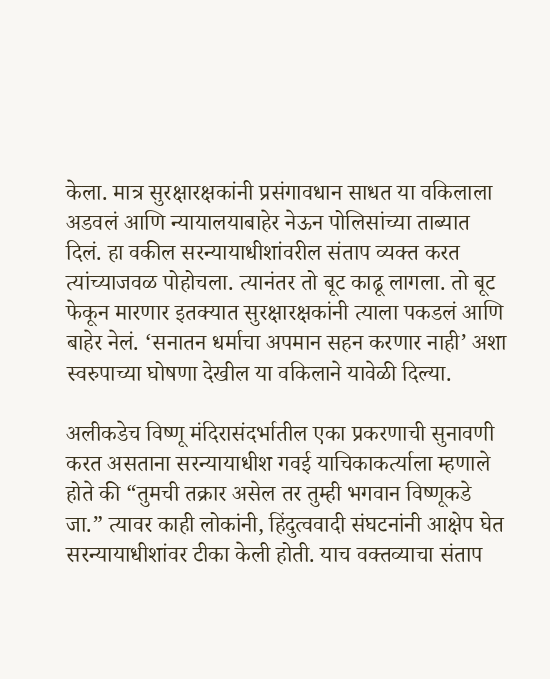केला. मात्र सुरक्षारक्षकांनी प्रसंगावधान साधत या वकिलाला अडवलं आणि न्यायालयाबाहेर नेऊन पोलिसांच्या ताब्यात दिलं. हा वकील सरन्यायाधीशांवरील संताप व्यक्त करत त्यांच्याजवळ पोहोचला. त्यानंतर तो बूट काढू लागला. तो बूट फेकून मारणार इतक्यात सुरक्षारक्षकांनी त्याला पकडलं आणि बाहेर नेलं. ‘सनातन धर्माचा अपमान सहन करणार नाही’ अशा स्वरुपाच्या घोषणा देखील या वकिलाने यावेळी दिल्या.

अलीकडेच विष्णू मंदिरासंदर्भातील एका प्रकरणाची सुनावणी करत असताना सरन्यायाधीश गवई याचिकाकर्त्याला म्हणाले होते की “तुमची तक्रार असेल तर तुम्ही भगवान विष्णूकडे जा.” त्यावर काही लोकांनी, हिंदुत्ववादी संघटनांनी आक्षेप घेत सरन्यायाधीशांवर टीका केली होती. याच वक्तव्याचा संताप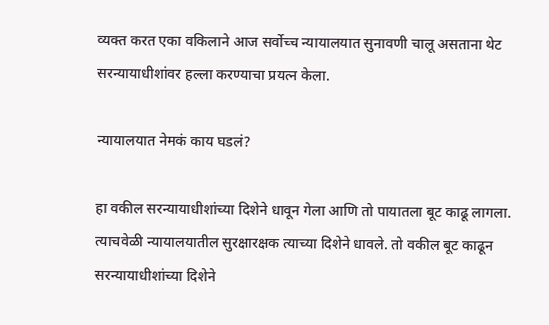व्यक्त करत एका वकिलाने आज सर्वोच्च न्यायालयात सुनावणी चालू असताना थेट सरन्यायाधीशांवर हल्ला करण्याचा प्रयत्न केला.

न्यायालयात नेमकं काय घडलं?

हा वकील सरन्यायाधीशांच्या दिशेने धावून गेला आणि तो पायातला बूट काढू लागला. त्याचवेळी न्यायालयातील सुरक्षारक्षक त्याच्या दिशेने धावले. तो वकील बूट काढून सरन्यायाधीशांच्या दिशेने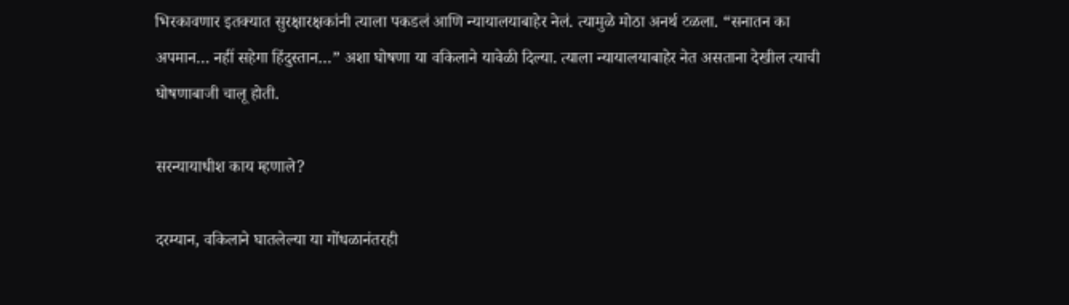भिरकावणार इतक्यात सुरक्षारक्षकांनी त्याला पकडलं आणि न्यायालयाबाहेर नेलं. त्यामुळे मोठा अनर्थ टळला. “सनातन का अपमान… नहीं सहेगा हिंदुस्तान…” अशा घोषणा या वकिलाने यावेळी दिल्या. त्याला न्यायालयाबाहेर नेत असताना देखील त्याची घोषणाबाजी चालू होती.

सरन्यायाधीश काय म्हणाले?

दरम्यान, वकिलाने घातलेल्या या गोंधळानंतरही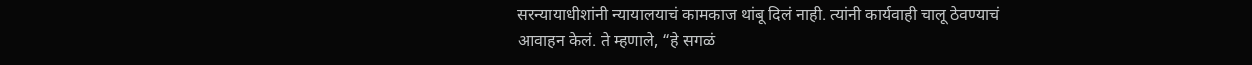सरन्यायाधीशांनी न्यायालयाचं कामकाज थांबू दिलं नाही. त्यांनी कार्यवाही चालू ठेवण्याचं आवाहन केलं. ते म्हणाले, “हे सगळं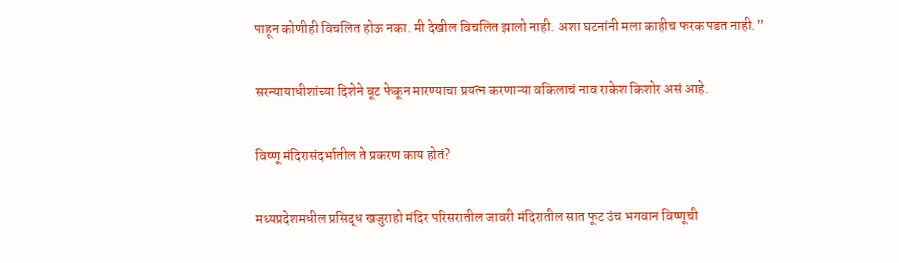पाहून कोणीही विचलित होऊ नका. मी देखील विचलित झालो नाही. अशा घटनांनी मला काहीच फरक पडत नाही.”

सरन्यायाधीशांच्या दिशेने बूट फेकून मारण्याचा प्रयत्न करणाऱ्या वकिलाचं नाव राकेश किशोर असं आहे.

विष्णू मंदिरासंदर्भातील ते प्रकरण काय होतं?

मध्यप्रदेशमधील प्रसिद्ध खजुराहो मंदिर परिसरातील जावरी मंदिरातील सात फूट उंच भगवान विष्णूची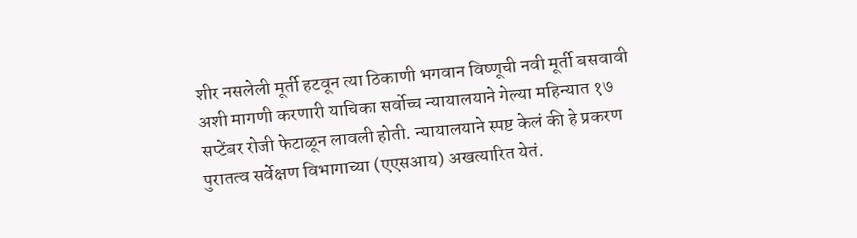शीर नसलेली मूर्ती हटवून त्या ठिकाणी भगवान विष्णूची नवी मूर्ती बसवावी अशी मागणी करणारी याचिका सर्वोच्च न्यायालयाने गेल्या महिन्यात १७ सप्टेंबर रोजी फेटाळून लावली होती. न्यायालयाने स्पष्ट केलं की हे प्रकरण पुरातत्व सर्वेक्षण विभागाच्या (एएसआय) अखत्यारित येतं.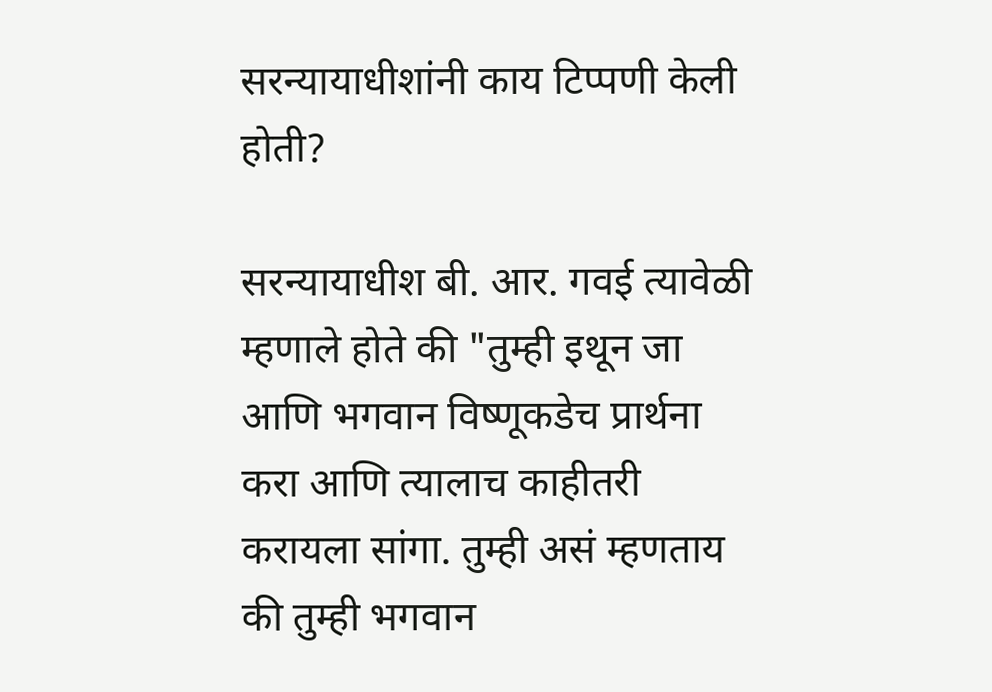सरन्यायाधीशांनी काय टिप्पणी केली होती?

सरन्यायाधीश बी. आर. गवई त्यावेळी म्हणाले होते की "तुम्ही इथून जा आणि भगवान विष्णूकडेच प्रार्थना करा आणि त्यालाच काहीतरी करायला सांगा. तुम्ही असं म्हणताय की तुम्ही भगवान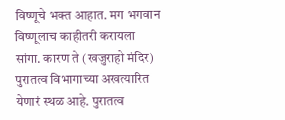विष्णूचे भक्त आहात. मग भगवान विष्णूलाच काहीतरी करायला सांगा. कारण ते (खजुराहो मंदिर) पुरातत्व विभागाच्या अखत्यारित येणारं स्थळ आहे. पुरातत्व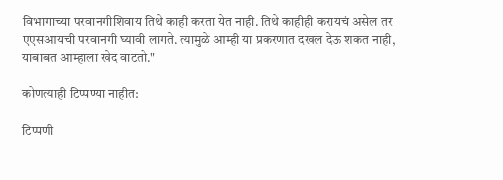विभागाच्या परवानगीशिवाय तिथे काही करता येत नाही. तिथे काहीही करायचं असेल तर एएसआयची परवानगी घ्यावी लागते. त्यामुळे आम्ही या प्रकरणात दखल देऊ शकत नाही, याबाबत आम्हाला खेद वाटतो."

कोणत्याही टिप्पण्‍या नाहीत:

टिप्पणी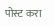पोस्ट करा